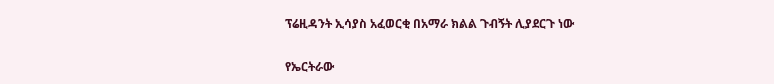ፕሬዚዳንት ኢሳያስ አፈወርቂ በአማራ ክልል ጉብኝት ሊያደርጉ ነው

የኤርትራው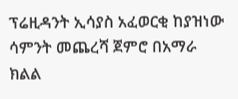ፕሬዚዳንት ኢሳያስ አፈወርቂ ከያዝነው ሳምንት መጨረሻ ጀምሮ በአማራ ክልል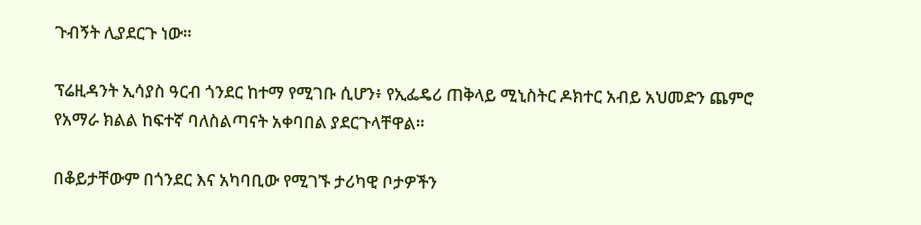ጉብኝት ሊያደርጉ ነው።

ፕሬዚዳንት ኢሳያስ ዓርብ ጎንደር ከተማ የሚገቡ ሲሆን፥ የኢፌዴሪ ጠቅላይ ሚኒስትር ዶክተር አብይ አህመድን ጨምሮ የአማራ ክልል ከፍተኛ ባለስልጣናት አቀባበል ያደርጉላቸዋል።

በቆይታቸውም በጎንደር እና አካባቢው የሚገኙ ታሪካዊ ቦታዎችን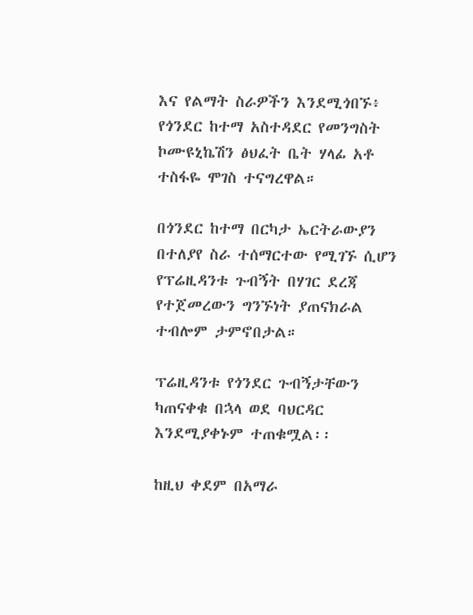እና የልማት ስራዎችን እንደሚጎበኙ፥ የጎንደር ከተማ አስተዳደር የመንግስት ኮሙዩኒኬሽን ፅህፈት ቤት ሃላፊ አቶ ተስፋዬ ሞገስ ተናግረዋል።

በጎንደር ከተማ በርካታ ኤርትራውያን በተለያየ ስራ ተሰማርተው የሚገኙ ሲሆን የፕሬዚዳንቱ ጉብኝት በሃገር ደረጃ የተጀመረውን ግንኙነት ያጠናክራል ተብሎም ታምኖበታል።

ፕሬዚዳንቱ የጎንደር ጉብኝታቸውን ካጠናቀቁ በኋላ ወደ ባህርዳር እንደሚያቀኑም ተጠቁሟል፡፡

ከዚህ ቀደም በአማራ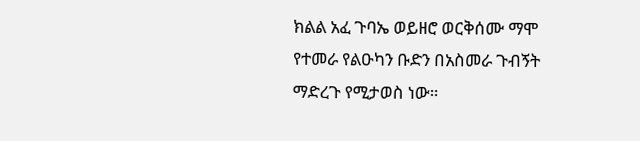ክልል አፈ ጉባኤ ወይዘሮ ወርቅሰሙ ማሞ የተመራ የልዑካን ቡድን በአስመራ ጉብኝት ማድረጉ የሚታወስ ነው።